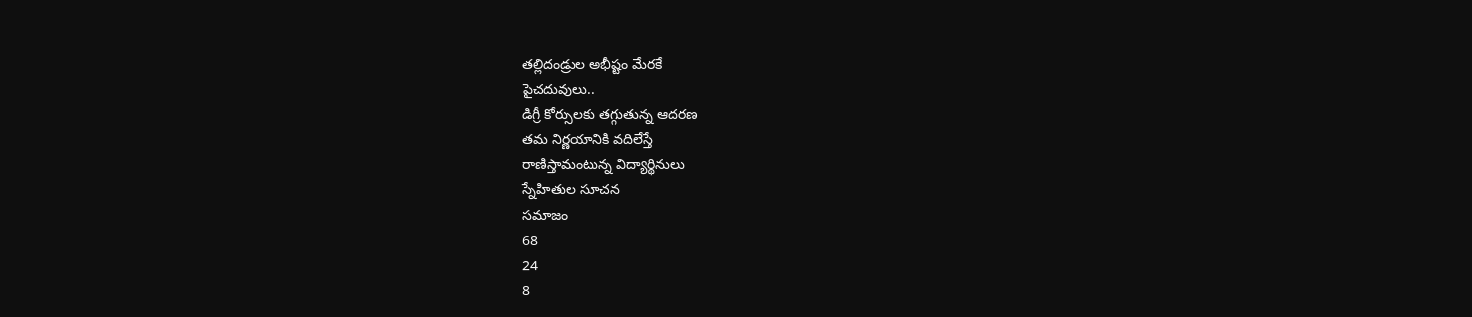తల్లిదండ్రుల అభీష్టం మేరకే
పైచదువులు..
డిగ్రీ కోర్సులకు తగ్గుతున్న ఆదరణ
తమ నిర్ణయానికి వదిలేస్తే
రాణిస్తామంటున్న విద్యార్థినులు
స్నేహితుల సూచన
సమాజం
68
24
8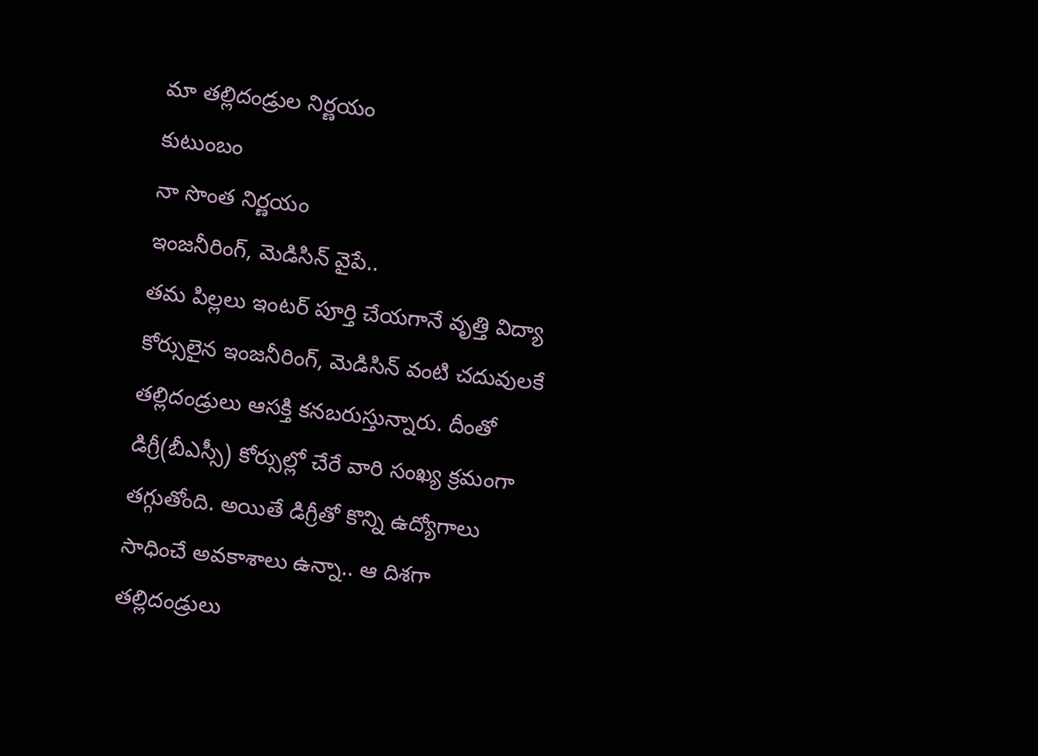మా తల్లిదండ్రుల నిర్ణయం
కుటుంబం
నా సొంత నిర్ణయం
ఇంజనీరింగ్, మెడిసిన్ వైపే..
తమ పిల్లలు ఇంటర్ పూర్తి చేయగానే వృత్తి విద్యా కోర్సులైన ఇంజనీరింగ్, మెడిసిన్ వంటి చదువులకే తల్లిదండ్రులు ఆసక్తి కనబరుస్తున్నారు. దీంతో డిగ్రీ(బీఎస్సీ) కోర్సుల్లో చేరే వారి సంఖ్య క్రమంగా తగ్గుతోంది. అయితే డిగ్రీతో కొన్ని ఉద్యోగాలు సాధించే అవకాశాలు ఉన్నా.. ఆ దిశగా తల్లిదండ్రులు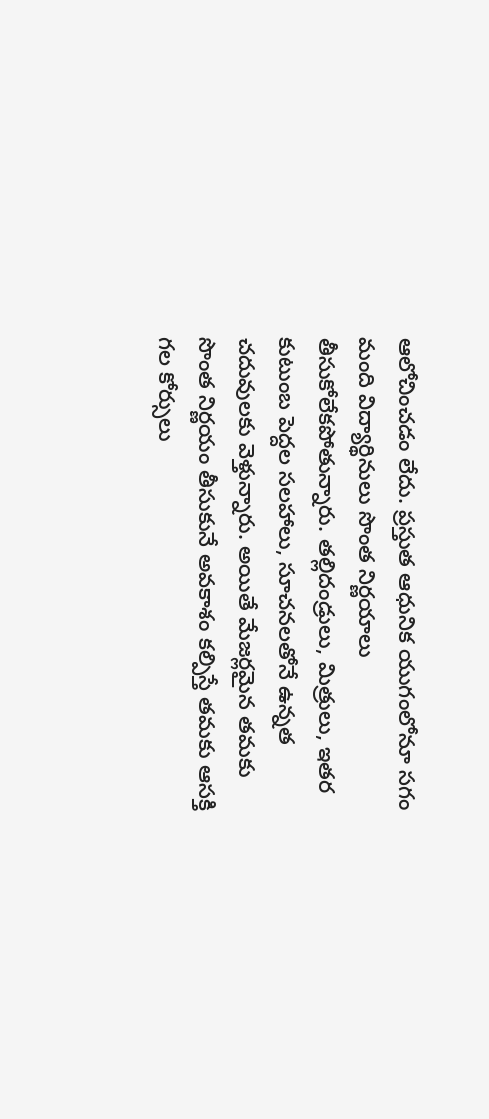ఆలోచించడం లేదు. ప్రస్తుత ఆధునిక యుగంలోనూ సగం మంది విద్యార్థినులు సొంత నిర్ణయాలు తీసుకోలేకపోతున్నారు. తల్లిదండ్రులు, మిత్రులు, ఇతర కుటుంబ పెద్దల సలహాలు, సూచనలతోనే ఉన్నత చదువులకు వెళ్తున్నారు. అయితే మేజర్లమైన తమకు సొంత నిర్ణయం తీసుకునే అవకాశం కల్పిస్తే తమకు ఆసక్తి గల కోర్సులు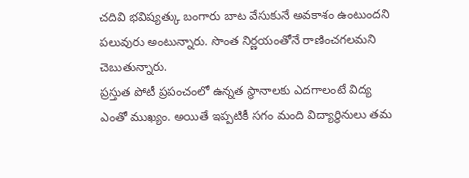చదివి భవిష్యత్కు బంగారు బాట వేసుకునే అవకాశం ఉంటుందని పలువురు అంటున్నారు. సొంత నిర్ణయంతోనే రాణించగలమని చెబుతున్నారు.
ప్రస్తుత పోటీ ప్రపంచంలో ఉన్నత స్థానాలకు ఎదగాలంటే విద్య ఎంతో ముఖ్యం. అయితే ఇప్పటికీ సగం మంది విద్యార్థినులు తమ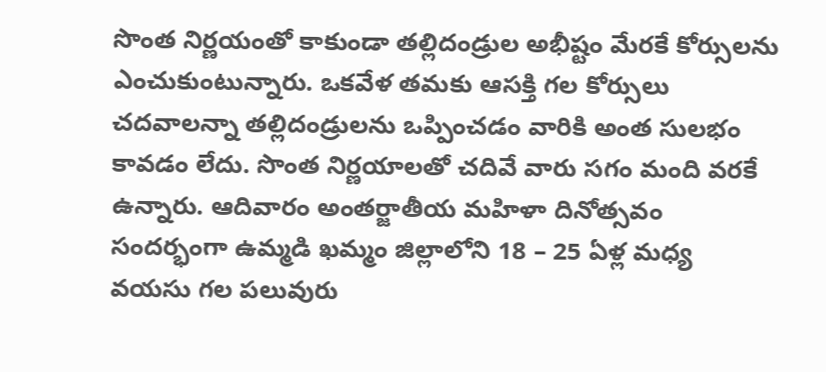సొంత నిర్ణయంతో కాకుండా తల్లిదండ్రుల అభీష్టం మేరకే కోర్సులను ఎంచుకుంటున్నారు. ఒకవేళ తమకు ఆసక్తి గల కోర్సులు చదవాలన్నా తల్లిదండ్రులను ఒప్పించడం వారికి అంత సులభం కావడం లేదు. సొంత నిర్ణయాలతో చదివే వారు సగం మంది వరకే ఉన్నారు. ఆదివారం అంతర్జాతీయ మహిళా దినోత్సవం సందర్భంగా ఉమ్మడి ఖమ్మం జిల్లాలోని 18 – 25 ఏళ్ల మధ్య వయసు గల పలువురు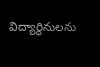విద్యార్థినులను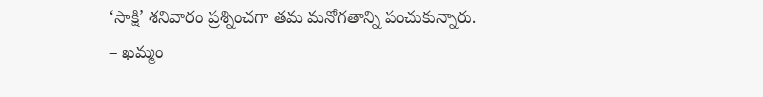‘సాక్షి’ శనివారం ప్రశ్నించగా తమ మనోగతాన్ని పంచుకున్నారు.
– ఖమ్మం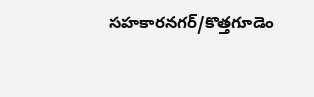సహకారనగర్/కొత్తగూడెం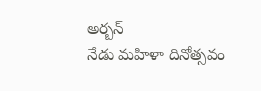అర్బన్
నేడు మహిళా దినోత్సవం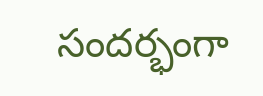సందర్భంగా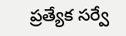ప్రత్యేక సర్వే